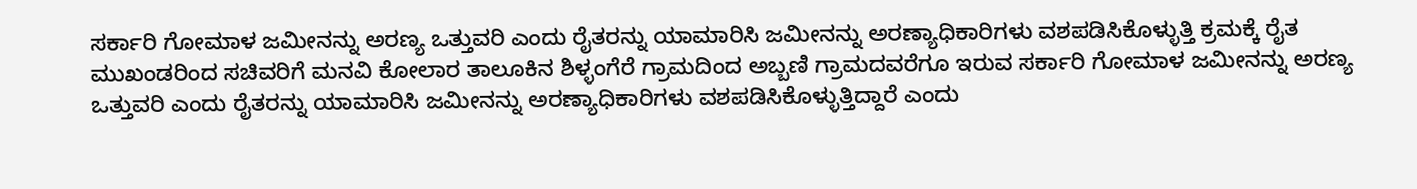ಸರ್ಕಾರಿ ಗೋಮಾಳ ಜಮೀನನ್ನು ಅರಣ್ಯ ಒತ್ತುವರಿ ಎಂದು ರೈತರನ್ನು ಯಾಮಾರಿಸಿ ಜಮೀನನ್ನು ಅರಣ್ಯಾಧಿಕಾರಿಗಳು ವಶಪಡಿಸಿಕೊಳ್ಳುತ್ತಿ ಕ್ರಮಕ್ಕೆ ರೈತ ಮುಖಂಡರಿಂದ ಸಚಿವರಿಗೆ ಮನವಿ ಕೋಲಾರ ತಾಲೂಕಿನ ಶಿಳ್ಳಂಗೆರೆ ಗ್ರಾಮದಿಂದ ಅಬ್ಬಣಿ ಗ್ರಾಮದವರೆಗೂ ಇರುವ ಸರ್ಕಾರಿ ಗೋಮಾಳ ಜಮೀನನ್ನು ಅರಣ್ಯ ಒತ್ತುವರಿ ಎಂದು ರೈತರನ್ನು ಯಾಮಾರಿಸಿ ಜಮೀನನ್ನು ಅರಣ್ಯಾಧಿಕಾರಿಗಳು ವಶಪಡಿಸಿಕೊಳ್ಳುತ್ತಿದ್ದಾರೆ ಎಂದು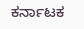ಕರ್ನಾಟಕ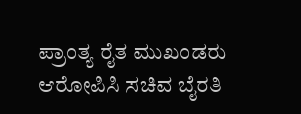ಪ್ರಾಂತ್ಯ ರೈತ ಮುಖಂಡರು ಆರೋಪಿಸಿ ಸಚಿವ ಬೈರತಿ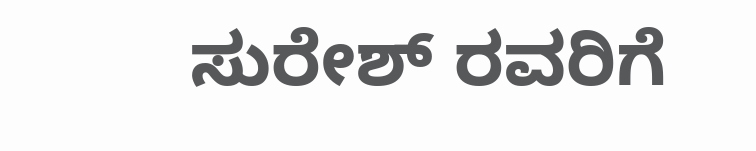ಸುರೇಶ್ ರವರಿಗೆ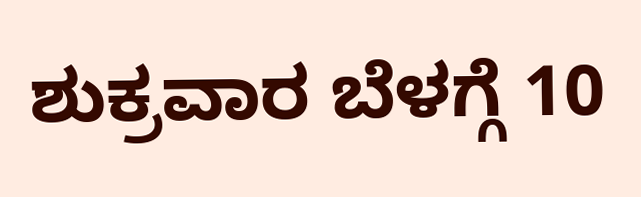ಶುಕ್ರವಾರ ಬೆಳಗ್ಗೆ 10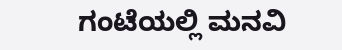ಗಂಟೆಯಲ್ಲಿ ಮನವಿ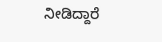ನೀಡಿದ್ದಾರೆ